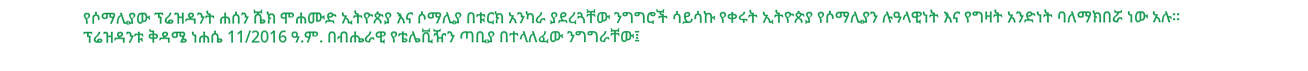የሶማሊያው ፕሬዝዳንት ሐሰን ሼክ ሞሐሙድ ኢትዮጵያ እና ሶማሊያ በቱርክ አንካራ ያደረጓቸው ንግግሮች ሳይሳኩ የቀሩት ኢትዮጵያ የሶማሊያን ሉዓላዊነት እና የግዛት አንድነት ባለማክበሯ ነው አሉ። ፕሬዝዳንቱ ቅዳሜ ነሐሴ 11/2016 ዓ.ም. በብሔራዊ የቴሌቪዥን ጣቢያ በተላለፈው ንግግራቸው፤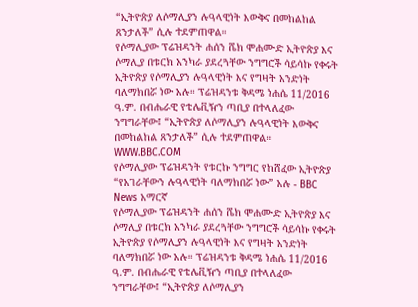“ኢትዮጵያ ለሶማሊያን ሉዓላዊነት እውቅና በመከልከል ጸንታለች” ሲሉ ተደምጠዋል።
የሶማሊያው ፕሬዝዳንት ሐሰን ሼክ ሞሐሙድ ኢትዮጵያ እና ሶማሊያ በቱርክ አንካራ ያደረጓቸው ንግግሮች ሳይሳኩ የቀሩት ኢትዮጵያ የሶማሊያን ሉዓላዊነት እና የግዛት አንድነት ባለማክበሯ ነው አሉ። ፕሬዝዳንቱ ቅዳሜ ነሐሴ 11/2016 ዓ.ም. በብሔራዊ የቴሌቪዥን ጣቢያ በተላለፈው ንግግራቸው፤ “ኢትዮጵያ ለሶማሊያን ሉዓላዊነት እውቅና በመከልከል ጸንታለች” ሲሉ ተደምጠዋል።
WWW.BBC.COM
የሶማሊያው ፕሬዝዳንት የቱርኩ ንግግር የከሸፈው ኢትዮጵያ “የአገራቸውን ሉዓላዊነት ባለማክበሯ ነው” አሉ - BBC News አማርኛ
የሶማሊያው ፕሬዝዳንት ሐሰን ሼክ ሞሐሙድ ኢትዮጵያ እና ሶማሊያ በቱርክ አንካራ ያደረጓቸው ንግግሮች ሳይሳኩ የቀሩት ኢትዮጵያ የሶማሊያን ሉዓላዊነት እና የግዛት አንድነት ባለማክበሯ ነው አሉ። ፕሬዝዳንቱ ቅዳሜ ነሐሴ 11/2016 ዓ.ም. በብሔራዊ የቴሌቪዥን ጣቢያ በተላለፈው ንግግራቸው፤ “ኢትዮጵያ ለሶማሊያን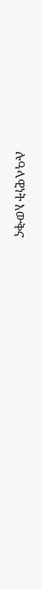ሉዓላዊነት እውቅና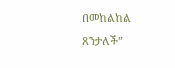በመከልከል ጸንታለች”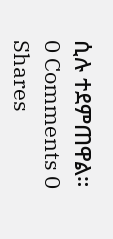ሲሉ ተደምጠዋል።
0 Comments 0 Shares